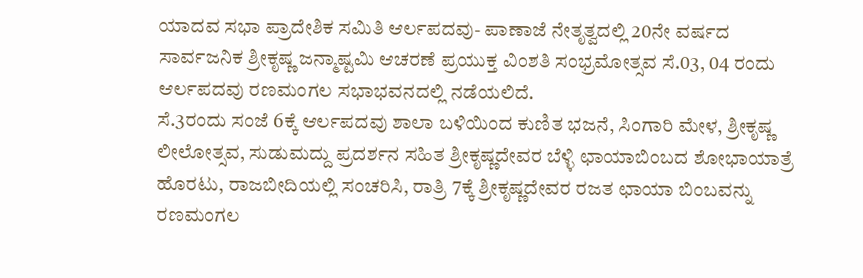ಯಾದವ ಸಭಾ ಪ್ರಾದೇಶಿಕ ಸಮಿತಿ ಆರ್ಲಪದವು- ಪಾಣಾಜೆ ನೇತೃತ್ವದಲ್ಲಿ 20ನೇ ವರ್ಷದ ಸಾರ್ವಜನಿಕ ಶ್ರೀಕೃಷ್ಣ ಜನ್ಮಾಷ್ಟಮಿ ಆಚರಣೆ ಪ್ರಯುಕ್ತ ವಿಂಶತಿ ಸಂಭ್ರಮೋತ್ಸವ ಸೆ.03, 04 ರಂದು ಆರ್ಲಪದವು ರಣಮಂಗಲ ಸಭಾಭವನದಲ್ಲಿ ನಡೆಯಲಿದೆ.
ಸೆ.3ರಂದು ಸಂಜೆ 6ಕ್ಕೆ ಆರ್ಲಪದವು ಶಾಲಾ ಬಳಿಯಿಂದ ಕುಣಿತ ಭಜನೆ, ಸಿಂಗಾರಿ ಮೇಳ, ಶ್ರೀಕೃಷ್ಣ ಲೀಲೋತ್ಸವ, ಸುಡುಮದ್ದು ಪ್ರದರ್ಶನ ಸಹಿತ ಶ್ರೀಕೃಷ್ಣದೇವರ ಬೆಳ್ಳಿ ಛಾಯಾಬಿಂಬದ ಶೋಭಾಯಾತ್ರೆ ಹೊರಟು, ರಾಜಬೀದಿಯಲ್ಲಿ ಸಂಚರಿಸಿ, ರಾತ್ರಿ 7ಕ್ಕೆ ಶ್ರೀಕೃಷ್ಣದೇವರ ರಜತ ಛಾಯಾ ಬಿಂಬವನ್ನು ರಣಮಂಗಲ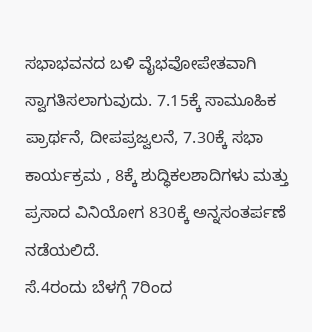ಸಭಾಭವನದ ಬಳಿ ವೈಭವೋಪೇತವಾಗಿ ಸ್ವಾಗತಿಸಲಾಗುವುದು. 7.15ಕ್ಕೆ ಸಾಮೂಹಿಕ ಪ್ರಾರ್ಥನೆ, ದೀಪಪ್ರಜ್ವಲನೆ, 7.30ಕ್ಕೆ ಸಭಾ ಕಾರ್ಯಕ್ರಮ , 8ಕ್ಕೆ ಶುದ್ಧಿಕಲಶಾದಿಗಳು ಮತ್ತು ಪ್ರಸಾದ ವಿನಿಯೋಗ 830ಕ್ಕೆ ಅನ್ನಸಂತರ್ಪಣೆ ನಡೆಯಲಿದೆ.
ಸೆ.4ರಂದು ಬೆಳಗ್ಗೆ 7ರಿಂದ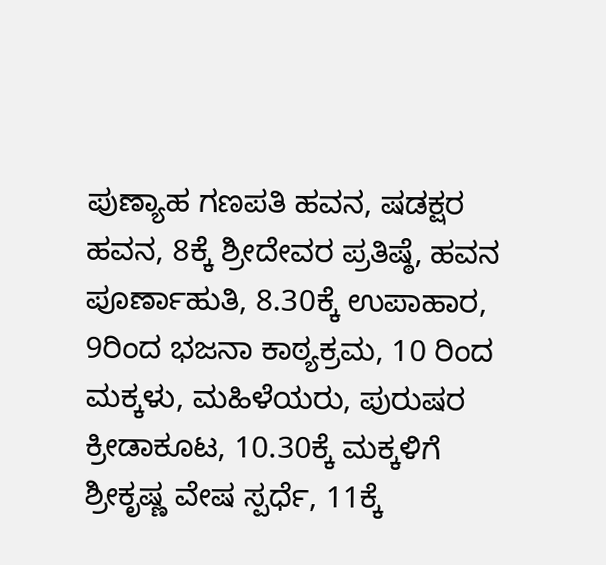ಪುಣ್ಯಾಹ ಗಣಪತಿ ಹವನ, ಷಡಕ್ಷರ ಹವನ, 8ಕ್ಕೆ ಶ್ರೀದೇವರ ಪ್ರತಿಷ್ಠೆ, ಹವನ ಪೂರ್ಣಾಹುತಿ, 8.30ಕ್ಕೆ ಉಪಾಹಾರ, 9ರಿಂದ ಭಜನಾ ಕಾಠ್ಯಕ್ರಮ, 10 ರಿಂದ ಮಕ್ಕಳು, ಮಹಿಳೆಯರು, ಪುರುಷರ ಕ್ರೀಡಾಕೂಟ, 10.30ಕ್ಕೆ ಮಕ್ಕಳಿಗೆ ಶ್ರೀಕೃಷ್ಣ ವೇಷ ಸ್ಪರ್ಧೆ, 11ಕ್ಕೆ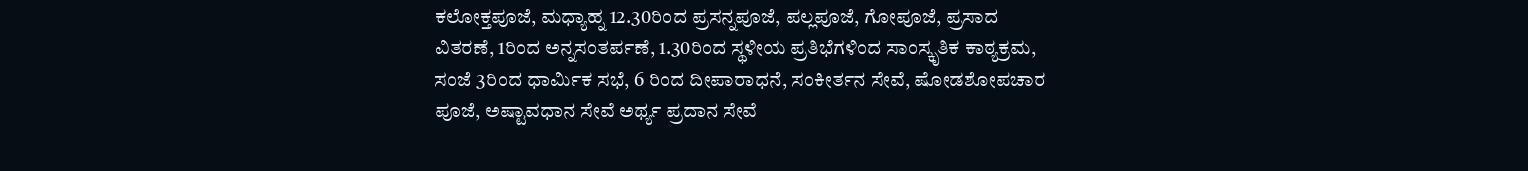ಕಲೋಕ್ತಪೂಜೆ, ಮಧ್ಯಾಹ್ನ 12.30ರಿಂದ ಪ್ರಸನ್ನಪೂಜೆ, ಪಲ್ಲಪೂಜೆ, ಗೋಪೂಜೆ, ಪ್ರಸಾದ ವಿತರಣೆ, 1ರಿಂದ ಅನ್ನಸಂತರ್ಪಣೆ, 1.30ರಿಂದ ಸ್ಥಳೀಯ ಪ್ರತಿಭೆಗಳಿಂದ ಸಾಂಸ್ಕೃತಿಕ ಕಾಠ್ಯಕ್ರಮ, ಸಂಜೆ 3ರಿಂದ ಧಾರ್ಮಿಕ ಸಭೆ, 6 ರಿಂದ ದೀಪಾರಾಧನೆ, ಸಂಕೀರ್ತನ ಸೇವೆ, ಷೋಡಶೋಪಚಾರ ಪೂಜೆ, ಅಷ್ಟಾವಧಾನ ಸೇವೆ ಅರ್ಥ್ಯ ಪ್ರದಾನ ಸೇವೆ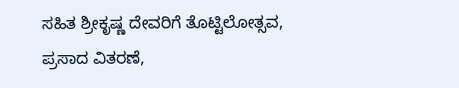ಸಹಿತ ಶ್ರೀಕೃಷ್ಣ ದೇವರಿಗೆ ತೊಟ್ಟಿಲೋತ್ಸವ, ಪ್ರಸಾದ ವಿತರಣೆ,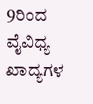9ರಿಂದ ವೈವಿಧ್ಯ ಖಾದ್ಯಗಳ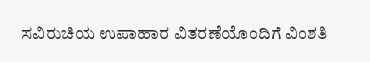ಸವಿರುಚಿಯ ಉಪಾಹಾರ ವಿತರಣೆಯೊಂದಿಗೆ ವಿಂಶತಿ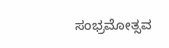ಸಂಭ್ರಮೋತ್ಸವ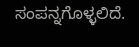ಸಂಪನ್ನಗೊಳ್ಳಲಿದೆ.